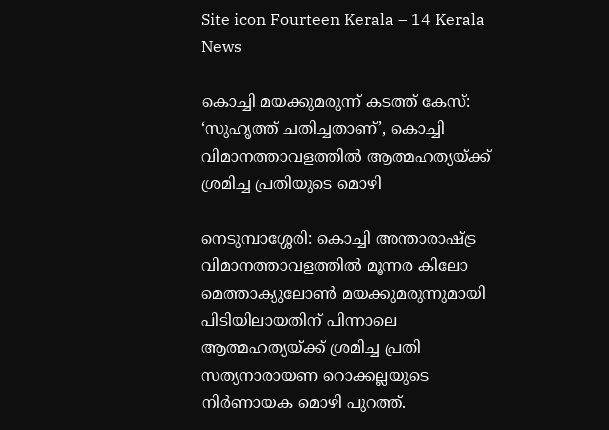Site icon Fourteen Kerala – 14 Kerala News

കൊച്ചി മയക്കുമരുന്ന് കടത്ത് കേസ്: ‘സുഹൃത്ത് ചതിച്ചതാണ്’, കൊച്ചി വിമാനത്താവളത്തിൽ ആത്മഹത്യയ്ക്ക് ശ്രമിച്ച പ്രതിയുടെ മൊഴി

നെടുമ്പാശ്ശേരി: കൊച്ചി അന്താരാഷ്ട്ര വിമാനത്താവളത്തിൽ മൂന്നര കിലോ മെത്താക്യുലോൺ മയക്കുമരുന്നുമായി പിടിയിലായതിന് പിന്നാലെ ആത്മഹത്യയ്ക്ക് ശ്രമിച്ച പ്രതി സത്യനാരായണ റൊക്കല്ലയുടെ നിർണായക മൊഴി പുറത്ത്.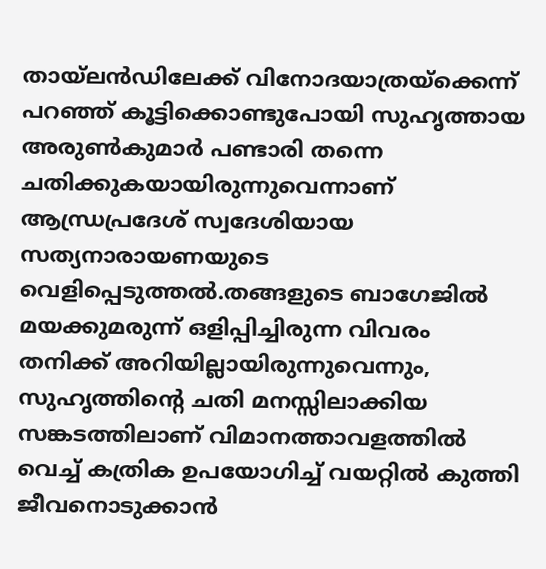തായ്‌ലൻഡിലേക്ക് വിനോദയാത്രയ്ക്കെന്ന് പറഞ്ഞ് കൂട്ടിക്കൊണ്ടുപോയി സുഹൃത്തായ അരുൺകുമാർ പണ്ടാരി തന്നെ ചതിക്കുകയായിരുന്നുവെന്നാണ് ആന്ധ്രപ്രദേശ് സ്വദേശിയായ സത്യനാരായണയുടെ വെളിപ്പെടുത്തൽ.തങ്ങളുടെ ബാഗേജിൽ മയക്കുമരുന്ന് ഒളിപ്പിച്ചിരുന്ന വിവരം തനിക്ക് അറിയില്ലായിരുന്നുവെന്നും, സുഹൃത്തിന്റെ ചതി മനസ്സിലാക്കിയ സങ്കടത്തിലാണ് വിമാനത്താവളത്തിൽ വെച്ച് കത്രിക ഉപയോഗിച്ച് വയറ്റിൽ കുത്തി ജീവനൊടുക്കാൻ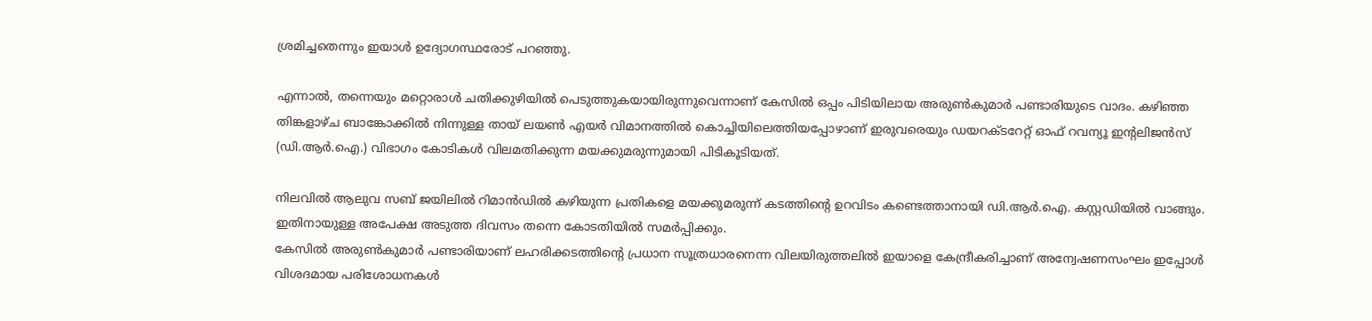ശ്രമിച്ചതെന്നും ഇയാൾ ഉദ്യോഗസ്ഥരോട് പറഞ്ഞു.

എന്നാൽ, തന്നെയും മറ്റൊരാൾ ചതിക്കുഴിയിൽ പെടുത്തുകയായിരുന്നുവെന്നാണ് കേസിൽ ഒപ്പം പിടിയിലായ അരുൺകുമാർ പണ്ടാരിയുടെ വാദം. കഴിഞ്ഞ തിങ്കളാഴ്ച ബാങ്കോക്കിൽ നിന്നുള്ള തായ് ലയൺ എയർ വിമാനത്തിൽ കൊച്ചിയിലെത്തിയപ്പോഴാണ് ഇരുവരെയും ഡയറക്ടറേറ്റ് ഓഫ് റവന്യൂ ഇന്റലിജൻസ് (ഡി.ആർ.ഐ.) വിഭാഗം കോടികൾ വിലമതിക്കുന്ന മയക്കുമരുന്നുമായി പിടികൂടിയത്.

നിലവിൽ ആലുവ സബ് ജയിലിൽ റിമാൻഡിൽ കഴിയുന്ന പ്രതികളെ മയക്കുമരുന്ന് കടത്തിന്റെ ഉറവിടം കണ്ടെത്താനായി ഡി.ആർ.ഐ. കസ്റ്റഡിയിൽ വാങ്ങും. ഇതിനായുള്ള അപേക്ഷ അടുത്ത ദിവസം തന്നെ കോടതിയിൽ സമർപ്പിക്കും.
കേസിൽ അരുൺകുമാർ പണ്ടാരിയാണ് ലഹരിക്കടത്തിന്റെ പ്രധാന സൂത്രധാരനെന്ന വിലയിരുത്തലിൽ ഇയാളെ കേന്ദ്രീകരിച്ചാണ് അന്വേഷണസംഘം ഇപ്പോൾ വിശദമായ പരിശോധനകൾ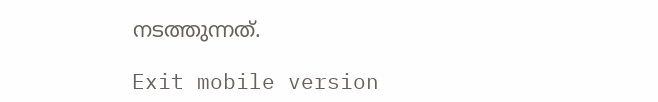നടത്തുന്നത്.

Exit mobile version